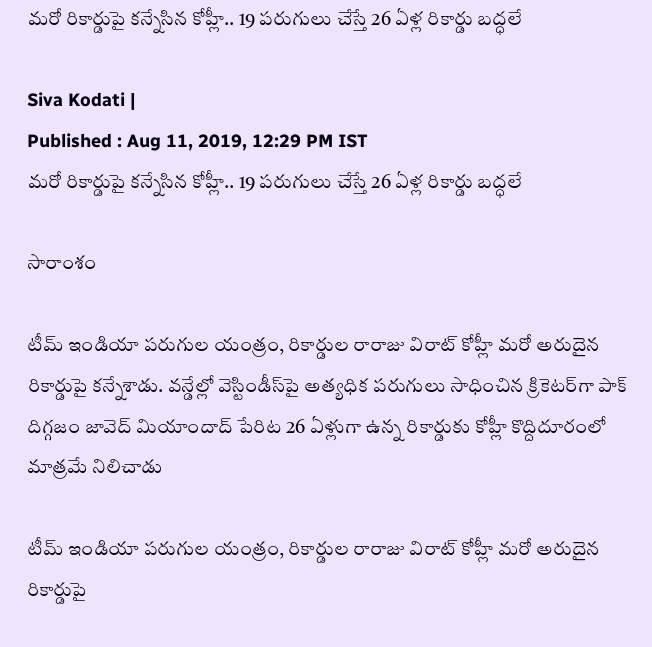మరో రికార్డుపై కన్నేసిన కోహ్లీ.. 19 పరుగులు చేస్తే 26 ఏళ్ల రికార్డు బద్ధలే

Siva Kodati |
Published : Aug 11, 2019, 12:29 PM IST
మరో రికార్డుపై కన్నేసిన కోహ్లీ.. 19 పరుగులు చేస్తే 26 ఏళ్ల రికార్డు బద్ధలే

సారాంశం

టీమ్ ఇండియా పరుగుల యంత్రం, రికార్డుల రారాజు విరాట్ కోహ్లీ మరో అరుదైన రికార్డుపై కన్నేశాడు. వన్డేల్లో వెస్టిండీస్‌పై అత్యధిక పరుగులు సాధించిన క్రికెటర్‌గా పాక్ దిగ్గజం జావెద్ మియాందాద్ పేరిట 26 ఏళ్లుగా ఉన్న రికార్డుకు కోహ్లీ కొద్దిదూరంలో మాత్రమే నిలిచాడు

టీమ్ ఇండియా పరుగుల యంత్రం, రికార్డుల రారాజు విరాట్ కోహ్లీ మరో అరుదైన రికార్డుపై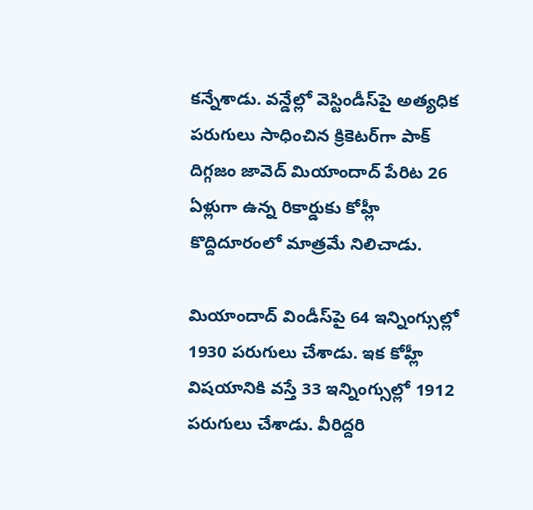కన్నేశాడు. వన్డేల్లో వెస్టిండీస్‌పై అత్యధిక పరుగులు సాధించిన క్రికెటర్‌గా పాక్ దిగ్గజం జావెద్ మియాందాద్ పేరిట 26 ఏళ్లుగా ఉన్న రికార్డుకు కోహ్లీ కొద్దిదూరంలో మాత్రమే నిలిచాడు.

మియాందాద్ విండీస్‌పై 64 ఇన్నింగ్సుల్లో 1930 పరుగులు చేశాడు. ఇక కోహ్లీ విషయానికి వస్తే 33 ఇన్నింగ్సుల్లో 1912 పరుగులు చేశాడు. వీరిద్దరి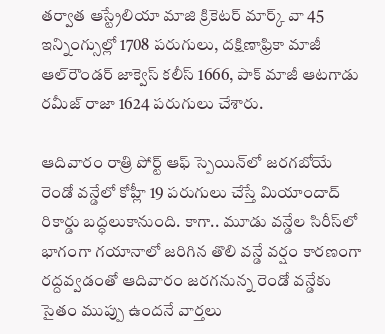తర్వాత ఆస్ట్రేలియా మాజి క్రికెటర్ మార్క్ వా 45 ఇన్నింగ్సుల్లో 1708 పరుగులు, దక్షిణాఫ్రికా మాజీ ఆల్‌రౌండర్ జాక్వెస్ కలీస్ 1666, పాక్ మాజీ ఆటగాడు రమీజ్ రాజా 1624 పరుగులు చేశారు.

ఆదివారం రాత్రి పోర్ట్ ఆఫ్ స్పెయిన్‌లో జరగబోయే రెండో వన్డేలో కోహ్లీ 19 పరుగులు చేస్తే మియాందాద్ రికార్డు బద్ధలుకానుంది. కాగా.. మూడు వన్డేల సిరీస్‌లో భాగంగా గయానాలో జరిగిన తొలి వన్డే వర్షం కారణంగా రద్దవ్వడంతో ఆదివారం జరగనున్న రెండో వన్డేకు సైతం ముప్పు ఉందనే వార్తలు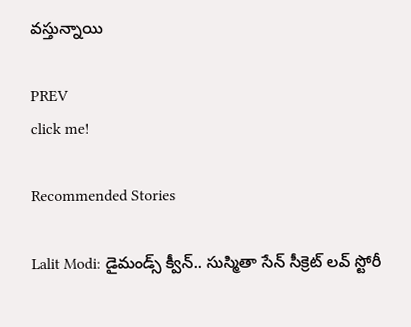వస్తున్నాయి

PREV
click me!

Recommended Stories

Lalit Modi: డైమండ్స్ క్వీన్.. సుస్మితా సేన్ సీక్రెట్ లవ్ స్టోరీ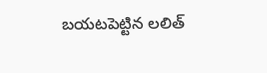బయటపెట్టిన లలిత్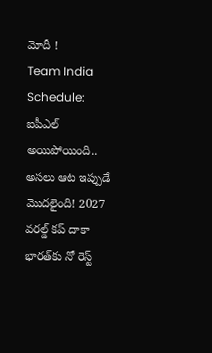మోదీ !
Team India Schedule: ఐపీఎల్ అయిపోయింది.. అసలు ఆట ఇప్పుడే మొదలైంది! 2027 వరల్డ్ కప్ దాకా భారత్‌కు నో రెస్ట్